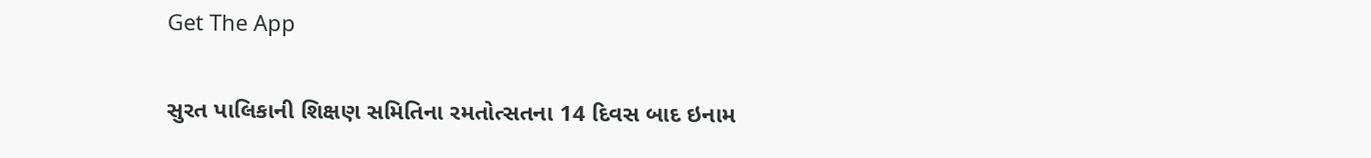Get The App

સુરત પાલિકાની શિક્ષણ સમિતિના રમતોત્સતના 14 દિવસ બાદ ઇનામ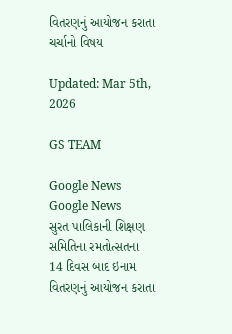વિતરણનું આયોજન કરાતા ચર્ચાનો વિષય

Updated: Mar 5th, 2026

GS TEAM

Google News
Google News
સુરત પાલિકાની શિક્ષણ સમિતિના રમતોત્સતના 14 દિવસ બાદ ઇનામ વિતરણનું આયોજન કરાતા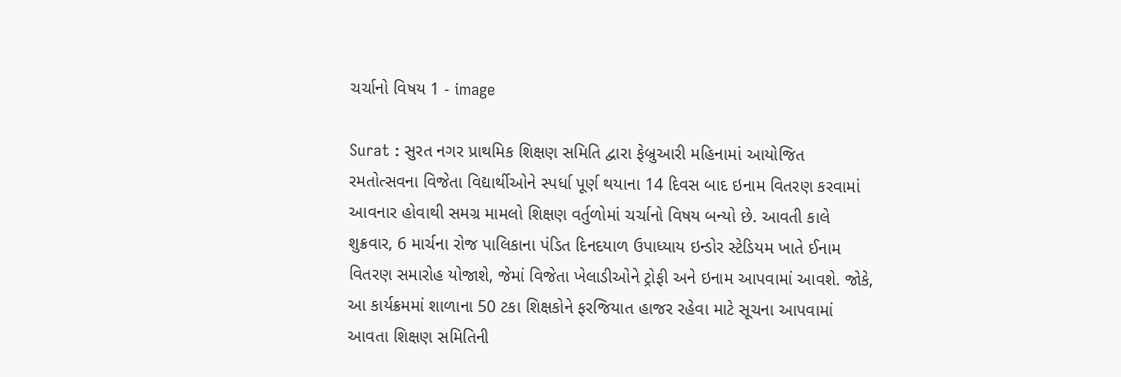ચર્ચાનો વિષય 1 - image

Surat : સુરત નગર પ્રાથમિક શિક્ષણ સમિતિ દ્વારા ફેબ્રુઆરી મહિનામાં આયોજિત રમતોત્સવના વિજેતા વિદ્યાર્થીઓને સ્પર્ધા પૂર્ણ થયાના 14 દિવસ બાદ ઇનામ વિતરણ કરવામાં આવનાર હોવાથી સમગ્ર મામલો શિક્ષણ વર્તુળોમાં ચર્ચાનો વિષય બન્યો છે. આવતી કાલે શુક્રવાર, 6 માર્ચના રોજ પાલિકાના પંડિત દિનદયાળ ઉપાધ્યાય ઇન્ડોર સ્ટેડિયમ ખાતે ઈનામ વિતરણ સમારોહ યોજાશે, જેમાં વિજેતા ખેલાડીઓને ટ્રોફી અને ઇનામ આપવામાં આવશે. જોકે, આ કાર્યક્રમમાં શાળાના 50 ટકા શિક્ષકોને ફરજિયાત હાજર રહેવા માટે સૂચના આપવામાં આવતા શિક્ષણ સમિતિની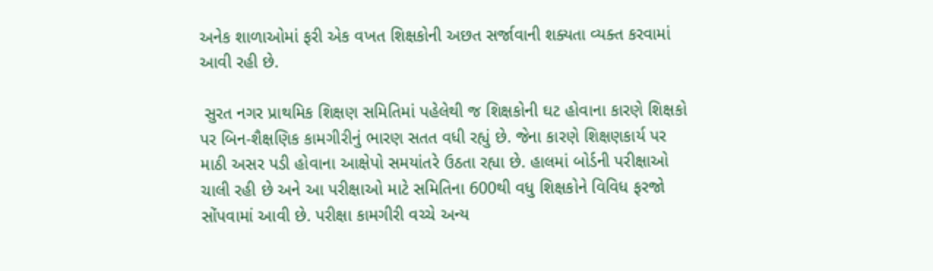અનેક શાળાઓમાં ફરી એક વખત શિક્ષકોની અછત સર્જાવાની શક્યતા વ્યક્ત કરવામાં આવી રહી છે.

 સુરત નગર પ્રાથમિક શિક્ષણ સમિતિમાં પહેલેથી જ શિક્ષકોની ઘટ હોવાના કારણે શિક્ષકો પર બિન-શૈક્ષણિક કામગીરીનું ભારણ સતત વધી રહ્યું છે. જેના કારણે શિક્ષણકાર્ય પર માઠી અસર પડી હોવાના આક્ષેપો સમયાંતરે ઉઠતા રહ્યા છે. હાલમાં બોર્ડની પરીક્ષાઓ ચાલી રહી છે અને આ પરીક્ષાઓ માટે સમિતિના 600થી વધુ શિક્ષકોને વિવિધ ફરજો સોંપવામાં આવી છે. પરીક્ષા કામગીરી વચ્ચે અન્ય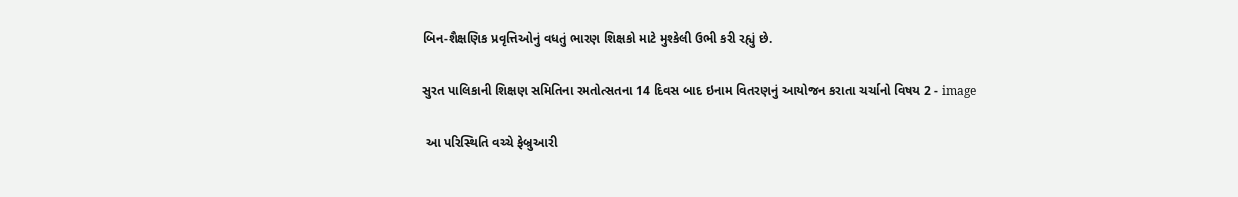બિન-શૈક્ષણિક પ્રવૃત્તિઓનું વધતું ભારણ શિક્ષકો માટે મુશ્કેલી ઉભી કરી રહ્યું છે.

સુરત પાલિકાની શિક્ષણ સમિતિના રમતોત્સતના 14 દિવસ બાદ ઇનામ વિતરણનું આયોજન કરાતા ચર્ચાનો વિષય 2 - image

 આ પરિસ્થિતિ વચ્ચે ફેબ્રુઆરી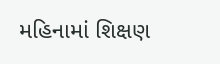મહિનામાં શિક્ષણ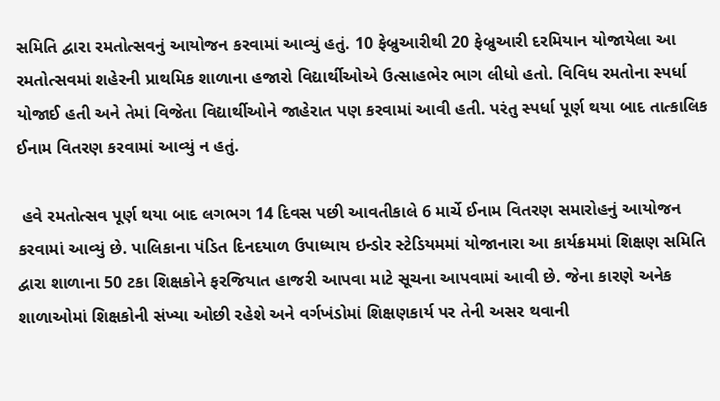સમિતિ દ્વારા રમતોત્સવનું આયોજન કરવામાં આવ્યું હતું. 10 ફેબ્રુઆરીથી 20 ફેબ્રુઆરી દરમિયાન યોજાયેલા આ રમતોત્સવમાં શહેરની પ્રાથમિક શાળાના હજારો વિદ્યાર્થીઓએ ઉત્સાહભેર ભાગ લીધો હતો. વિવિધ રમતોના સ્પર્ધા યોજાઈ હતી અને તેમાં વિજેતા વિદ્યાર્થીઓને જાહેરાત પણ કરવામાં આવી હતી. પરંતુ સ્પર્ધા પૂર્ણ થયા બાદ તાત્કાલિક ઈનામ વિતરણ કરવામાં આવ્યું ન હતું.

 હવે રમતોત્સવ પૂર્ણ થયા બાદ લગભગ 14 દિવસ પછી આવતીકાલે 6 માર્ચે ઈનામ વિતરણ સમારોહનું આયોજન કરવામાં આવ્યું છે. પાલિકાના પંડિત દિનદયાળ ઉપાધ્યાય ઇન્ડોર સ્ટેડિયમમાં યોજાનારા આ કાર્યક્રમમાં શિક્ષણ સમિતિ દ્વારા શાળાના 50 ટકા શિક્ષકોને ફરજિયાત હાજરી આપવા માટે સૂચના આપવામાં આવી છે. જેના કારણે અનેક શાળાઓમાં શિક્ષકોની સંખ્યા ઓછી રહેશે અને વર્ગખંડોમાં શિક્ષણકાર્ય પર તેની અસર થવાની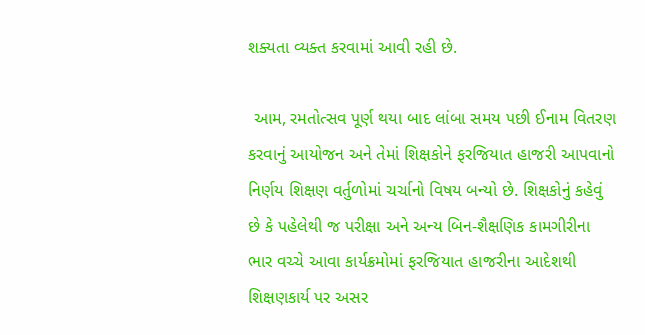શક્યતા વ્યક્ત કરવામાં આવી રહી છે.

 આમ, રમતોત્સવ પૂર્ણ થયા બાદ લાંબા સમય પછી ઈનામ વિતરણ કરવાનું આયોજન અને તેમાં શિક્ષકોને ફરજિયાત હાજરી આપવાનો નિર્ણય શિક્ષણ વર્તુળોમાં ચર્ચાનો વિષય બન્યો છે. શિક્ષકોનું કહેવું છે કે પહેલેથી જ પરીક્ષા અને અન્ય બિન-શૈક્ષણિક કામગીરીના ભાર વચ્ચે આવા કાર્યક્રમોમાં ફરજિયાત હાજરીના આદેશથી શિક્ષણકાર્ય પર અસર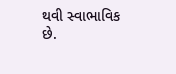થવી સ્વાભાવિક છે.